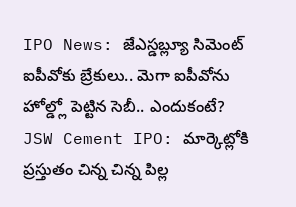IPO News: జేఎస్డబ్ల్యూ సిమెంట్ ఐపీవోకు బ్రేకులు.. మెగా ఐపీవోను హోల్డ్లో పెట్టిన సెబీ.. ఎందుకంటే?
JSW Cement IPO: మార్కెట్లోకి ప్రస్తుతం చిన్న చిన్న పిల్ల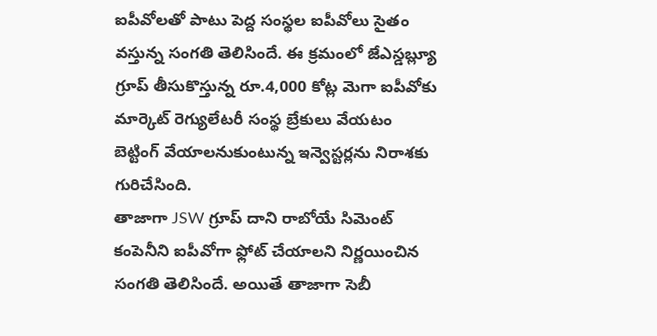ఐపీవోలతో పాటు పెద్ద సంస్థల ఐపీవోలు సైతం వస్తున్న సంగతి తెలిసిందే. ఈ క్రమంలో జేఎస్డబ్ల్యూ గ్రూప్ తీసుకొస్తున్న రూ.4,000 కోట్ల మెగా ఐపీవోకు మార్కెట్ రెగ్యులేటరీ సంస్థ బ్రేకులు వేయటం బెట్టింగ్ వేయాలనుకుంటున్న ఇన్వెస్టర్లను నిరాశకు గురిచేసింది.
తాజాగా JSW గ్రూప్ దాని రాబోయే సిమెంట్ కంపెనీని ఐపీవోగా ఫ్లోట్ చేయాలని నిర్ణయించిన సంగతి తెలిసిందే. అయితే తాజాగా సెబీ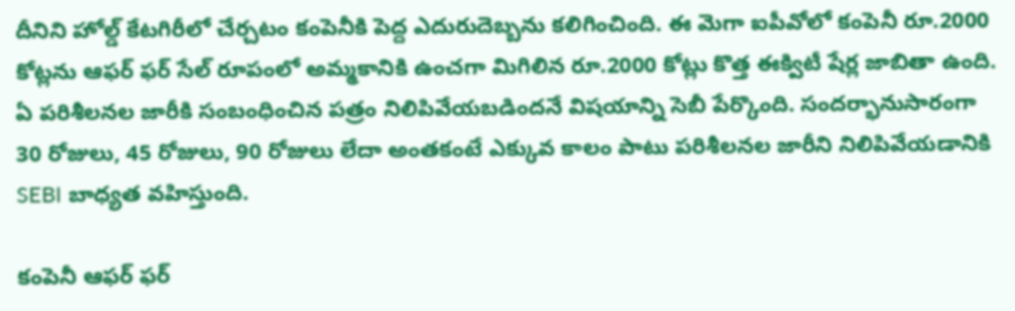దీనిని హోల్డ్ కేటగిరీలో చేర్చటం కంపెనీకి పెద్ద ఎదురుదెబ్బను కలిగించింది. ఈ మెగా ఐపీవోలో కంపెనీ రూ.2000 కోట్లను ఆఫర్ ఫర్ సేల్ రూపంలో అమ్మకానికి ఉంచగా మిగిలిన రూ.2000 కోట్లు కొత్త ఈక్విటీ షేర్ల జాబితా ఉంది. ఏ పరిశీలనల జారీకి సంబంధించిన పత్రం నిలిపివేయబడిందనే విషయాన్ని సెబీ పేర్కొంది. సందర్భానుసారంగా 30 రోజులు, 45 రోజులు, 90 రోజులు లేదా అంతకంటే ఎక్కువ కాలం పాటు పరిశీలనల జారీని నిలిపివేయడానికి SEBI బాధ్యత వహిస్తుంది.

కంపెనీ ఆఫర్ ఫర్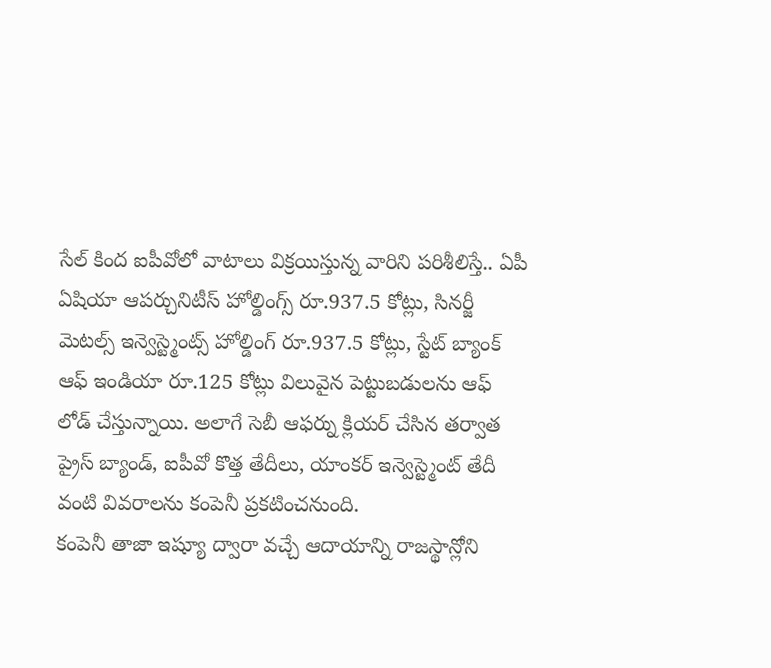సేల్ కింద ఐపీవోలో వాటాలు విక్రయిస్తున్న వారిని పరిశీలిస్తే.. ఏపీ ఏషియా ఆపర్చునిటీస్ హోల్డింగ్స్ రూ.937.5 కోట్లు, సినర్జీ మెటల్స్ ఇన్వెస్ట్మెంట్స్ హోల్డింగ్ రూ.937.5 కోట్లు, స్టేట్ బ్యాంక్ ఆఫ్ ఇండియా రూ.125 కోట్లు విలువైన పెట్టుబడులను ఆఫ్ లోడ్ చేస్తున్నాయి. అలాగే సెబీ ఆఫర్ను క్లియర్ చేసిన తర్వాత ప్రైస్ బ్యాండ్, ఐపీవో కొత్త తేదీలు, యాంకర్ ఇన్వెస్ట్మెంట్ తేదీ వంటి వివరాలను కంపెనీ ప్రకటించనుంది.
కంపెనీ తాజా ఇష్యూ ద్వారా వచ్చే ఆదాయాన్ని రాజస్థాన్లోని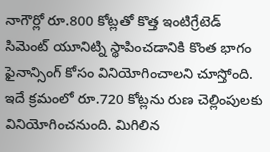నాగౌర్లో రూ.800 కోట్లతో కొత్త ఇంటిగ్రేటెడ్ సిమెంట్ యూనిట్ని స్థాపించడానికి కొంత భాగం ఫైనాన్సింగ్ కోసం వినియోగించాలని చూస్తోంది. ఇదే క్రమంలో రూ.720 కోట్లను రుణ చెల్లింపులకు వినియోగించనుంది. మిగిలిన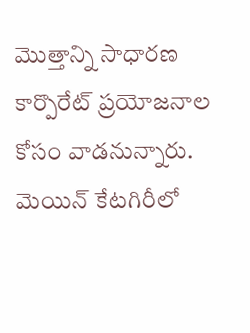మెుత్తాన్ని సాధారణ కార్పొరేట్ ప్రయోజనాల కోసం వాడనున్నారు. మెయిన్ కేటగిరీలో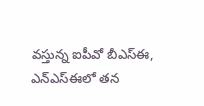వస్తున్న ఐపీవో బీఎస్ఈ, ఎన్ఎస్ఈలో తన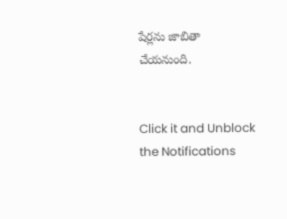షేర్లను జాబితా చేయనుంది.


Click it and Unblock the Notifications